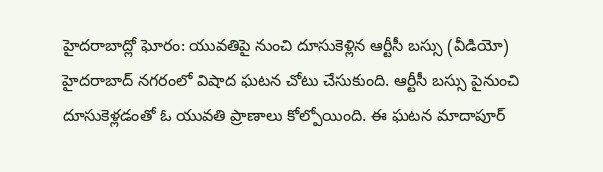హైదరాబాద్లో ఘోరం: యువతిపై నుంచి దూసుకెళ్లిన ఆర్టీసీ బస్సు (వీడియో)
హైదరాబాద్ నగరంలో విషాద ఘటన చోటు చేసుకుంది. ఆర్టీసీ బస్సు పైనుంచి దూసుకెళ్లడంతో ఓ యువతి ప్రాణాలు కోల్పోయింది. ఈ ఘటన మాదాపూర్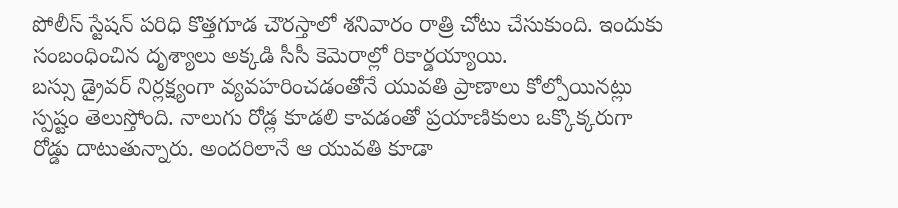పోలీస్ స్టేషన్ పరిధి కొత్తగూడ చౌరస్తాలో శనివారం రాత్రి చోటు చేసుకుంది. ఇందుకు సంబంధించిన దృశ్యాలు అక్కడి సీసీ కెమెరాల్లో రికార్డయ్యాయి.
బస్సు డ్రైవర్ నిర్లక్ష్యంగా వ్యవహరించడంతోనే యువతి ప్రాణాలు కోల్పోయినట్లు స్పష్టం తెలుస్తోంది. నాలుగు రోడ్ల కూడలి కావడంతో ప్రయాణికులు ఒక్కొక్కరుగా రోడ్డు దాటుతున్నారు. అందరిలానే ఆ యువతి కూడా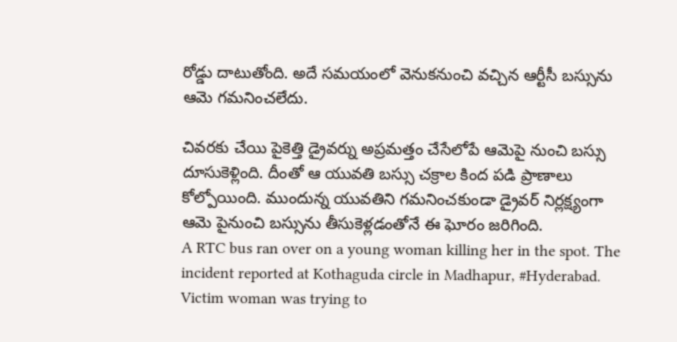రోడ్డు దాటుతోంది. అదే సమయంలో వెనుకనుంచి వచ్చిన ఆర్టీసీ బస్సును ఆమె గమనించలేదు.

చివరకు చేయి పైకెత్తి డ్రైవర్ను అప్రమత్తం చేసేలోపే ఆమెపై నుంచి బస్సు దూసుకెళ్లింది. దీంతో ఆ యువతి బస్సు చక్రాల కింద పడి ప్రాణాలు కోల్పోయింది. ముందున్న యువతిని గమనించకుండా డ్రైవర్ నిర్లక్ష్యంగా ఆమె పైనుంచి బస్సును తీసుకెళ్లడంతోనే ఈ ఘోరం జరిగింది.
A RTC bus ran over on a young woman killing her in the spot. The incident reported at Kothaguda circle in Madhapur, #Hyderabad. Victim woman was trying to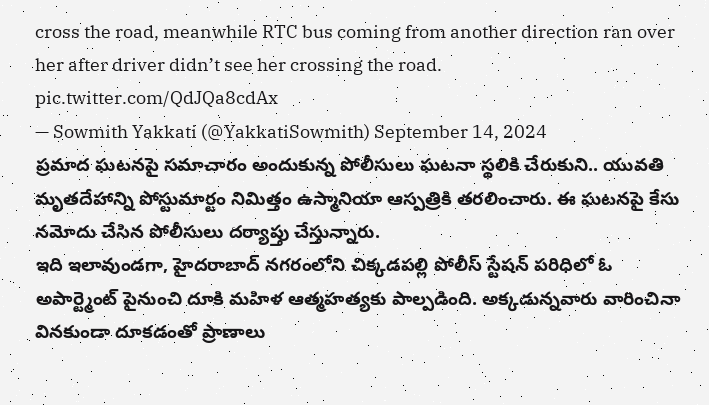cross the road, meanwhile RTC bus coming from another direction ran over her after driver didn’t see her crossing the road. pic.twitter.com/QdJQa8cdAx
— Sowmith Yakkati (@YakkatiSowmith) September 14, 2024
ప్రమాద ఘటనపై సమాచారం అందుకున్న పోలీసులు ఘటనా స్థలికి చేరుకుని.. యువతి మృతదేహాన్ని పోస్టుమార్టం నిమిత్తం ఉస్మానియా ఆస్పత్రికి తరలించారు. ఈ ఘటనపై కేసు నమోదు చేసిన పోలీసులు దర్యాప్తు చేస్తున్నారు.
ఇది ఇలావుండగా, హైదరాబాద్ నగరంలోని చిక్కడపల్లి పోలీస్ స్టేషన్ పరిధిలో ఓ అపార్ట్మెంట్ పైనుంచి దూకి మహిళ ఆత్మహత్యకు పాల్పడింది. అక్కడున్నవారు వారించినా వినకుండా దూకడంతో ప్రాణాలు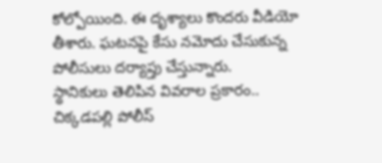కోల్పోయింది. ఈ దృశ్యాలు కొందరు వీడియో తీశారు. ఘటనపై కేసు నమోదు చేసుకున్న పోలీసులు దర్యాప్తు చేస్తున్నారు.
స్థానికులు తెలిపిన వివరాల ప్రకారం.. చిక్కడపల్లి పోలీస్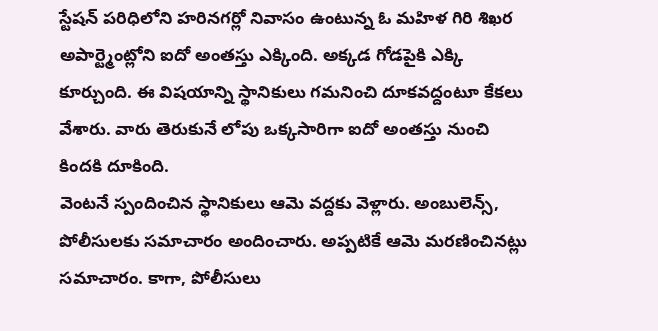స్టేషన్ పరిధిలోని హరినగర్లో నివాసం ఉంటున్న ఓ మహిళ గిరి శిఖర అపార్ట్మెంట్లోని ఐదో అంతస్తు ఎక్కింది. అక్కడ గోడపైకి ఎక్కి కూర్చుంది. ఈ విషయాన్ని స్థానికులు గమనించి దూకవద్దంటూ కేకలు వేశారు. వారు తెరుకునే లోపు ఒక్కసారిగా ఐదో అంతస్తు నుంచి కిందకి దూకింది.
వెంటనే స్పందించిన స్థానికులు ఆమె వద్దకు వెళ్లారు. అంబులెన్స్, పోలీసులకు సమాచారం అందించారు. అప్పటికే ఆమె మరణించినట్లు సమాచారం. కాగా, పోలీసులు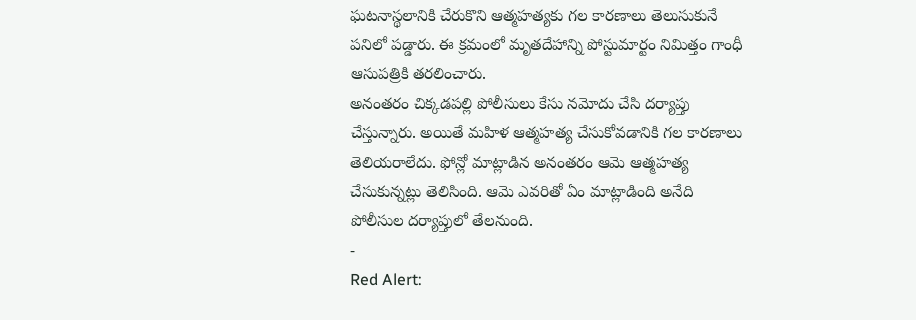ఘటనాస్థలానికి చేరుకొని ఆత్మహత్యకు గల కారణాలు తెలుసుకునే పనిలో పడ్డారు. ఈ క్రమంలో మృతదేహాన్ని పోస్టుమార్టం నిమిత్తం గాంధీ ఆసుపత్రికి తరలించారు.
అనంతరం చిక్కడపల్లి పోలీసులు కేసు నమోదు చేసి దర్యాప్తు చేస్తున్నారు. అయితే మహిళ ఆత్మహత్య చేసుకోవడానికి గల కారణాలు తెలియరాలేదు. ఫోన్లో మాట్లాడిన అనంతరం ఆమె ఆత్మహత్య చేసుకున్నట్లు తెలిసింది. ఆమె ఎవరితో ఏం మాట్లాడింది అనేది పోలీసుల దర్యాప్తులో తేలనుంది.
-
Red Alert: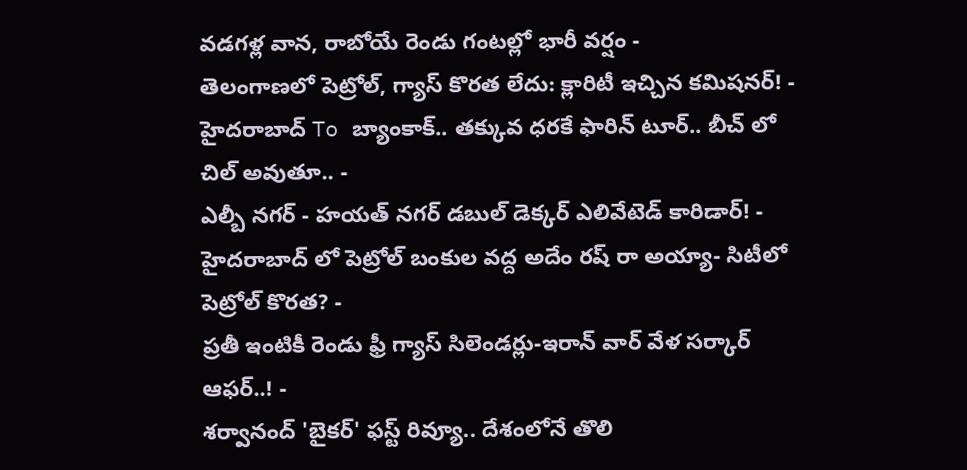వడగళ్ల వాన, రాబోయే రెండు గంటల్లో భారీ వర్షం -
తెలంగాణలో పెట్రోల్, గ్యాస్ కొరత లేదు: క్లారిటీ ఇచ్చిన కమిషనర్! -
హైదరాబాద్ To బ్యాంకాక్.. తక్కువ ధరకే ఫారిన్ టూర్.. బీచ్ లో చిల్ అవుతూ.. -
ఎల్బీ నగర్ - హయత్ నగర్ డబుల్ డెక్కర్ ఎలివేటెడ్ కారిడార్! -
హైదరాబాద్ లో పెట్రోల్ బంకుల వద్ద అదేం రష్ రా అయ్యా- సిటీలో పెట్రోల్ కొరత? -
ప్రతీ ఇంటికీ రెండు ఫ్రీ గ్యాస్ సిలెండర్లు-ఇరాన్ వార్ వేళ సర్కార్ ఆఫర్..! -
శర్వానంద్ 'బైకర్' ఫస్ట్ రివ్యూ.. దేశంలోనే తొలి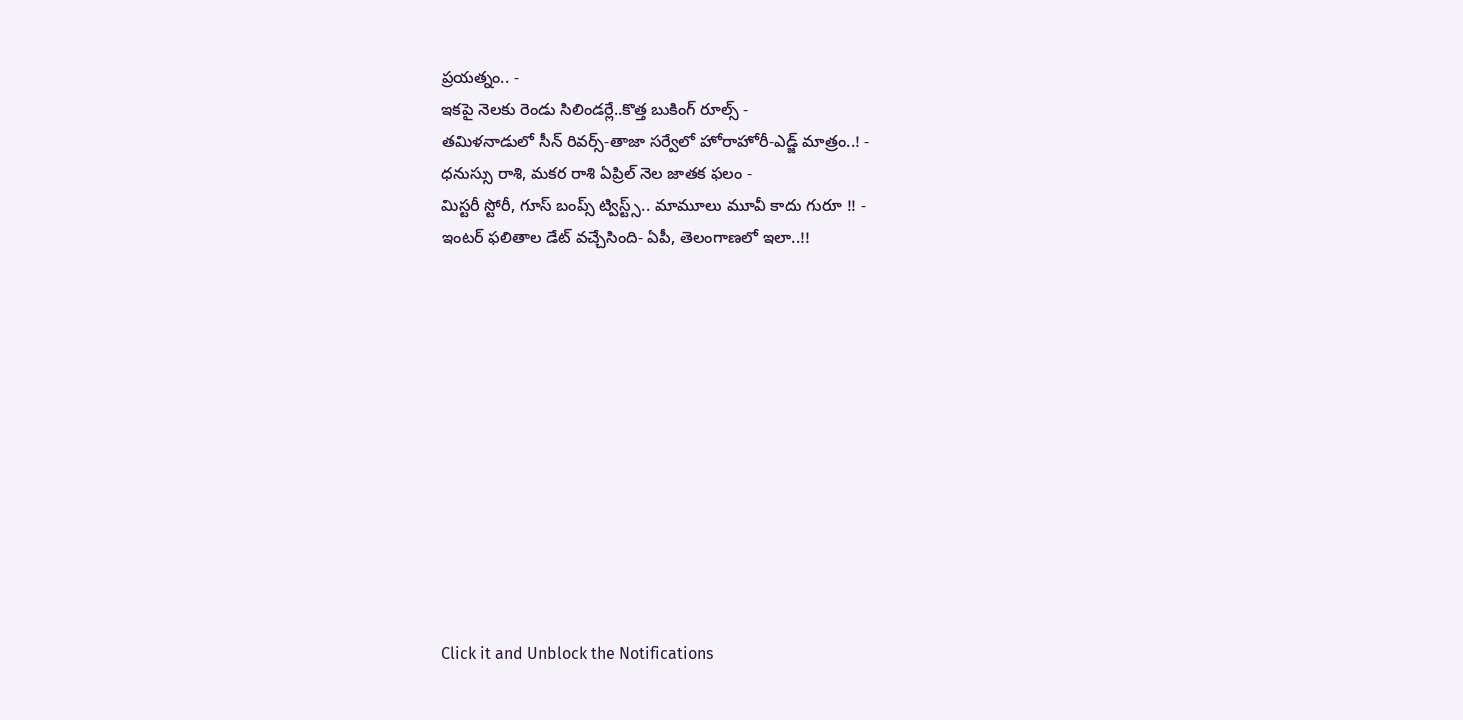ప్రయత్నం.. -
ఇకపై నెలకు రెండు సిలిండర్లే..కొత్త బుకింగ్ రూల్స్ -
తమిళనాడులో సీన్ రివర్స్-తాజా సర్వేలో హోరాహోరీ-ఎడ్జ్ మాత్రం..! -
ధనుస్సు రాశి, మకర రాశి ఏప్రిల్ నెల జాతక ఫలం -
మిస్టరీ స్టోరీ, గూస్ బంప్స్ ట్విస్ట్స్.. మామూలు మూవీ కాదు గురూ !! -
ఇంటర్ ఫలితాల డేట్ వచ్చేసింది- ఏపీ, తెలంగాణలో ఇలా..!!












Click it and Unblock the Notifications